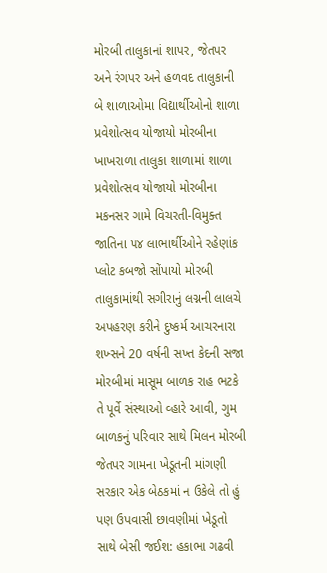મોરબી તાલુકાનાં શાપર, જેતપર અને રંગપર અને હળવદ તાલુકાની બે શાળાઓમા વિદ્યાર્થીઓનો શાળા પ્રવેશોત્સવ યોજાયો મોરબીના ખાખરાળા તાલુકા શાળામાં શાળા પ્રવેશોત્સવ યોજાયો મોરબીના મકનસર ગામે વિચરતી-વિમુક્ત જાતિના ૫૪ લાભાર્થીઓને રહેણાંક પ્લોટ કબજો સોંપાયો મોરબી તાલુકામાંથી સગીરાનું લગ્નની લાલચે અપહરણ કરીને દુષ્કર્મ આચરનારા શખ્સને 20 વર્ષની સખ્ત કેદની સજા મોરબીમાં માસૂમ બાળક રાહ ભટકે તે પૂર્વે સંસ્થાઓ વ્હારે આવી, ગુમ બાળકનું પરિવાર સાથે મિલન મોરબી જેતપર ગામના ખેડૂતની માંગણી સરકાર એક બેઠકમાં ન ઉકેલે તો હું પણ ઉપવાસી છાવણીમાં ખેડૂતો સાથે બેસી જઈશ: હકાભા ગઢવી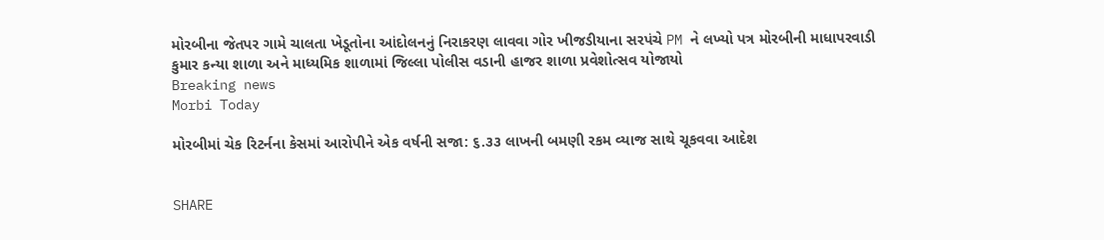મોરબીના જેતપર ગામે ચાલતા ખેડૂતોના આંદોલનનું નિરાકરણ લાવવા ગોર ખીજડીયાના સરપંચે PM ને લખ્યો પત્ર મોરબીની માધાપરવાડી કુમાર કન્યા શાળા અને માધ્યમિક શાળામાં જિલ્લા પોલીસ વડાની હાજર શાળા પ્રવેશોત્સવ યોજાયો
Breaking news
Morbi Today

મોરબીમાં ચેક રિટર્નના કેસમાં આરોપીને એક વર્ષની સજા: ૬.૩૩ લાખની બમણી રકમ વ્યાજ સાથે ચૂકવવા આદેશ


SHARE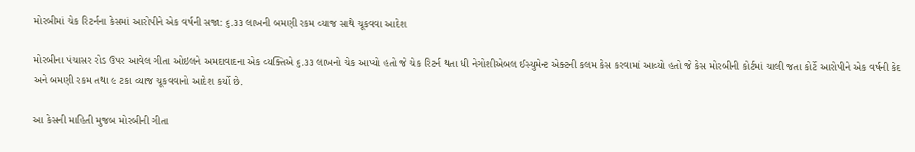મોરબીમાં ચેક રિટર્નના કેસમાં આરોપીને એક વર્ષની સજા: ૬.૩૩ લાખની બમણી રકમ વ્યાજ સાથે ચૂકવવા આદેશ

મોરબીના પંચાસર રોડ ઉપર આવેલ ગીતા ઓઇલને અમદાવાદના એક વ્યક્તિએ ૬.૩૩ લાખનો ચેક આપ્યો હતો જે ચેક રિટર્ન થતા ધી નેગોશીએબલ ઈસ્યુમેન્ટ એક્ટની કલમ કેસ કરવામાં આવ્યો હતો જે કેસ મોરબીની કોર્ટમાં ચાલી જતા કોર્ટે આરોપીને એક વર્ષની કેદ અને બમણી રકમ તથા ૯ ટકા વ્યાજ ચૂકવવાનો આદેશ કર્યો છે.

આ કેસની માહિતી મુજબ મોરબીની ગીતા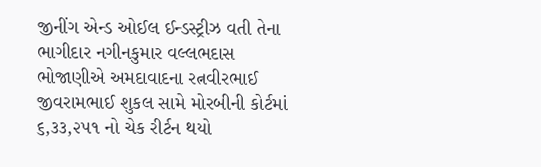જીનીંગ એન્ડ ઓઈલ ઈન્ડસ્ટ્રીઝ વતી તેના ભાગીદાર નગીનકુમાર વલ્લભદાસ ભોજાણીએ અમદાવાદના રત્નવીરભાઈ જીવરામભાઈ શુકલ સામે મોરબીની કોર્ટમાં ૬,૩૩,૨૫૧ નો ચેક રીર્ટન થયો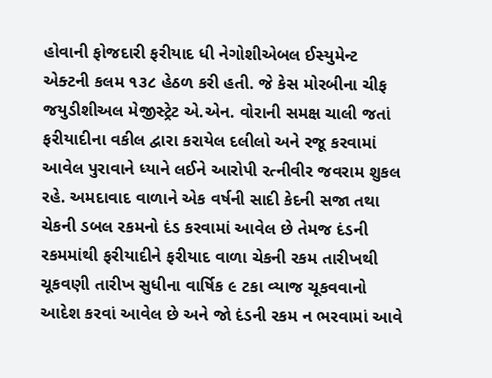હોવાની ફોજદારી ફરીયાદ ધી નેગોશીએબલ ઈસ્યુમેન્ટ એક્ટની કલમ ૧૩૮ હેઠળ કરી હતી. જે કેસ મોરબીના ચીફ જયુડીશીઅલ મેજીસ્ટ્રેટ એ.એન. વોરાની સમક્ષ ચાલી જતાં ફરીયાદીના વકીલ દ્વારા કરાયેલ દલીલો અને રજૂ કરવામાં આવેલ પુરાવાને ધ્યાને લઈને આરોપી રત્નીવીર જવરામ શુકલ રહે. અમદાવાદ વાળાને એક વર્ષની સાદી કેદની સજા તથા ચેકની ડબલ રકમનો દંડ કરવામાં આવેલ છે તેમજ દંડની રકમમાંથી ફરીયાદીને ફરીયાદ વાળા ચેકની રકમ તારીખથી ચૂકવણી તારીખ સુધીના વાર્ષિક ૯ ટકા વ્યાજ ચૂકવવાનો આદેશ કરવાં આવેલ છે અને જો દંડની રકમ ન ભરવામાં આવે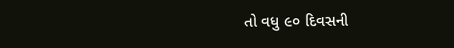તો વધુ ૯૦ દિવસની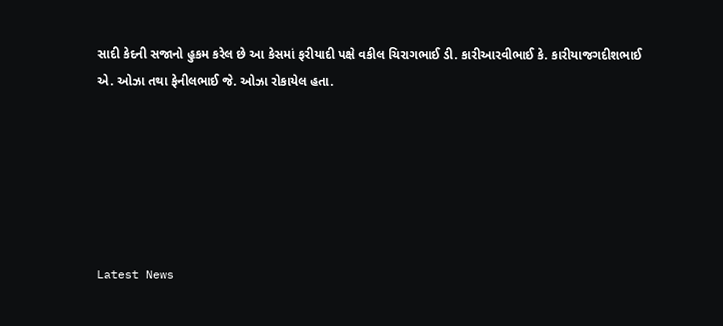સાદી કેદની સજાનો હુકમ કરેલ છે આ કેસમાં ફરીયાદી પક્ષે વકીલ ચિરાગભાઈ ડી. કારીઆરવીભાઈ કે. કારીયાજગદીશભાઈ એ. ઓઝા તથા ફેનીલભાઈ જે. ઓઝા રોકાયેલ હતા.






Latest News